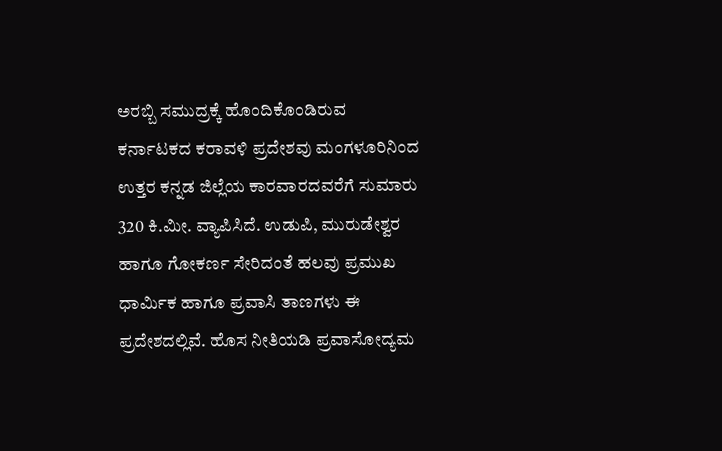ಅರಬ್ಬಿ ಸಮುದ್ರಕ್ಕೆ ಹೊಂದಿಕೊಂಡಿರುವ ಕರ್ನಾಟಕದ ಕರಾವಳಿ ಪ್ರದೇಶವು ಮಂಗಳೂರಿನಿಂದ ಉತ್ತರ ಕನ್ನಡ ಜಿಲ್ಲೆಯ ಕಾರವಾರದವರೆಗೆ ಸುಮಾರು 320 ಕಿ.ಮೀ. ವ್ಯಾಪಿಸಿದೆ. ಉಡುಪಿ, ಮುರುಡೇಶ್ವರ ಹಾಗೂ ಗೋಕರ್ಣ ಸೇರಿದಂತೆ ಹಲವು ಪ್ರಮುಖ ಧಾರ್ಮಿಕ ಹಾಗೂ ಪ್ರವಾಸಿ ತಾಣಗಳು ಈ ಪ್ರದೇಶದಲ್ಲಿವೆ. ಹೊಸ ನೀತಿಯಡಿ ಪ್ರವಾಸೋದ್ಯಮ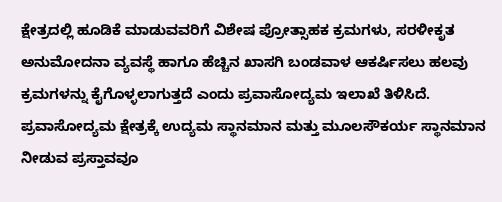ಕ್ಷೇತ್ರದಲ್ಲಿ ಹೂಡಿಕೆ ಮಾಡುವವರಿಗೆ ವಿಶೇಷ ಪ್ರೋತ್ಸಾಹಕ ಕ್ರಮಗಳು, ಸರಳೀಕೃತ ಅನುಮೋದನಾ ವ್ಯವಸ್ಥೆ ಹಾಗೂ ಹೆಚ್ಚಿನ ಖಾಸಗಿ ಬಂಡವಾಳ ಆಕರ್ಷಿಸಲು ಹಲವು ಕ್ರಮಗಳನ್ನು ಕೈಗೊಳ್ಳಲಾಗುತ್ತದೆ ಎಂದು ಪ್ರವಾಸೋದ್ಯಮ ಇಲಾಖೆ ತಿಳಿಸಿದೆ.
ಪ್ರವಾಸೋದ್ಯಮ ಕ್ಷೇತ್ರಕ್ಕೆ ಉದ್ಯಮ ಸ್ಥಾನಮಾನ ಮತ್ತು ಮೂಲಸೌಕರ್ಯ ಸ್ಥಾನಮಾನ ನೀಡುವ ಪ್ರಸ್ತಾವವೂ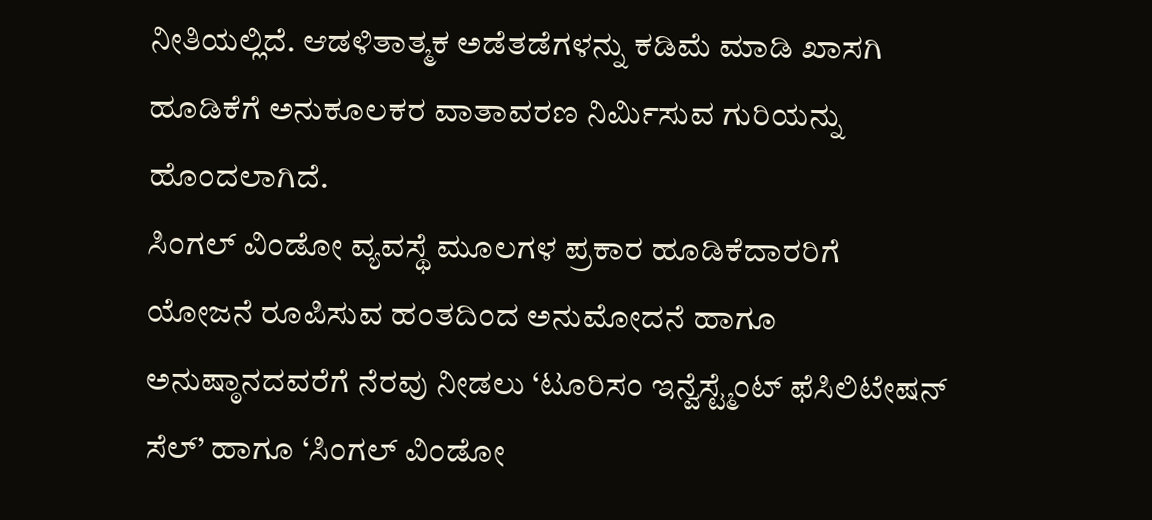ನೀತಿಯಲ್ಲಿದೆ. ಆಡಳಿತಾತ್ಮಕ ಅಡೆತಡೆಗಳನ್ನು ಕಡಿಮೆ ಮಾಡಿ ಖಾಸಗಿ ಹೂಡಿಕೆಗೆ ಅನುಕೂಲಕರ ವಾತಾವರಣ ನಿರ್ಮಿಸುವ ಗುರಿಯನ್ನು ಹೊಂದಲಾಗಿದೆ.
ಸಿಂಗಲ್ ವಿಂಡೋ ವ್ಯವಸ್ಥೆ ಮೂಲಗಳ ಪ್ರಕಾರ ಹೂಡಿಕೆದಾರರಿಗೆ ಯೋಜನೆ ರೂಪಿಸುವ ಹಂತದಿಂದ ಅನುಮೋದನೆ ಹಾಗೂ ಅನುಷ್ಠಾನದವರೆಗೆ ನೆರವು ನೀಡಲು ‘ಟೂರಿಸಂ ಇನ್ವೆಸ್ಟ್ಮೆಂಟ್ ಫೆಸಿಲಿಟೇಷನ್ ಸೆಲ್’ ಹಾಗೂ ‘ಸಿಂಗಲ್ ವಿಂಡೋ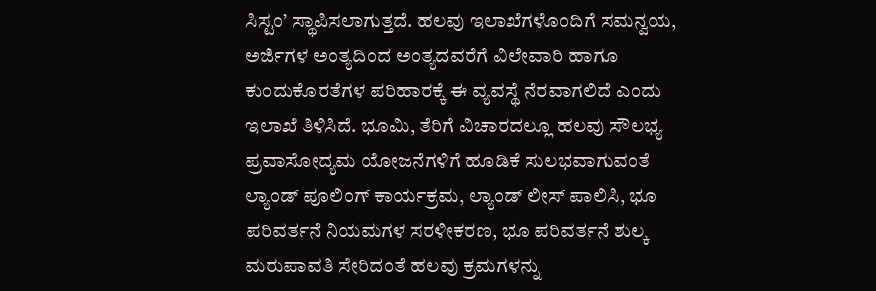ಸಿಸ್ಟಂ’ ಸ್ಥಾಪಿಸಲಾಗುತ್ತದೆ. ಹಲವು ಇಲಾಖೆಗಳೊಂದಿಗೆ ಸಮನ್ವಯ, ಅರ್ಜಿಗಳ ಅಂತ್ಯದಿಂದ ಅಂತ್ಯದವರೆಗೆ ವಿಲೇವಾರಿ ಹಾಗೂ ಕುಂದುಕೊರತೆಗಳ ಪರಿಹಾರಕ್ಕೆ ಈ ವ್ಯವಸ್ಥೆ ನೆರವಾಗಲಿದೆ ಎಂದು ಇಲಾಖೆ ತಿಳಿಸಿದೆ. ಭೂಮಿ, ತೆರಿಗೆ ವಿಚಾರದಲ್ಲೂ ಹಲವು ಸೌಲಭ್ಯ ಪ್ರವಾಸೋದ್ಯಮ ಯೋಜನೆಗಳಿಗೆ ಹೂಡಿಕೆ ಸುಲಭವಾಗುವಂತೆ ಲ್ಯಾಂಡ್ ಪೂಲಿಂಗ್ ಕಾರ್ಯಕ್ರಮ, ಲ್ಯಾಂಡ್ ಲೀಸ್ ಪಾಲಿಸಿ, ಭೂ ಪರಿವರ್ತನೆ ನಿಯಮಗಳ ಸರಳೀಕರಣ, ಭೂ ಪರಿವರ್ತನೆ ಶುಲ್ಕ ಮರುಪಾವತಿ ಸೇರಿದಂತೆ ಹಲವು ಕ್ರಮಗಳನ್ನು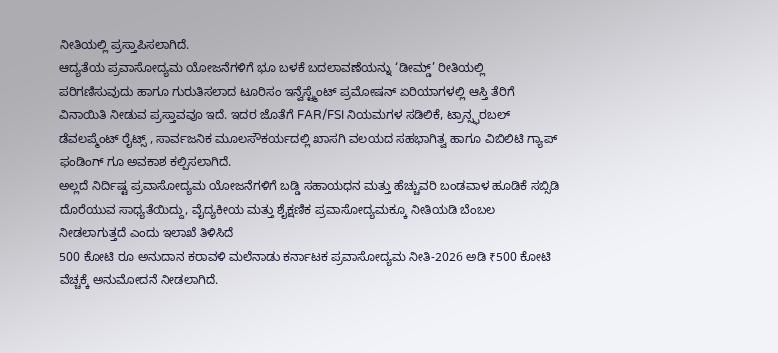ನೀತಿಯಲ್ಲಿ ಪ್ರಸ್ತಾಪಿಸಲಾಗಿದೆ.
ಆದ್ಯತೆಯ ಪ್ರವಾಸೋದ್ಯಮ ಯೋಜನೆಗಳಿಗೆ ಭೂ ಬಳಕೆ ಬದಲಾವಣೆಯನ್ನು ‘ಡೀಮ್ಡ್’ ರೀತಿಯಲ್ಲಿ ಪರಿಗಣಿಸುವುದು ಹಾಗೂ ಗುರುತಿಸಲಾದ ಟೂರಿಸಂ ಇನ್ವೆಸ್ಟ್ಮೆಂಟ್ ಪ್ರಮೋಷನ್ ಏರಿಯಾಗಳಲ್ಲಿ ಆಸ್ತಿ ತೆರಿಗೆ ವಿನಾಯಿತಿ ನೀಡುವ ಪ್ರಸ್ತಾವವೂ ಇದೆ. ಇದರ ಜೊತೆಗೆ FAR/FSI ನಿಯಮಗಳ ಸಡಿಲಿಕೆ, ಟ್ರಾನ್ಸ್ಫರಬಲ್ ಡೆವಲಪ್ಮೆಂಟ್ ರೈಟ್ಸ್ , ಸಾರ್ವಜನಿಕ ಮೂಲಸೌಕರ್ಯದಲ್ಲಿ ಖಾಸಗಿ ವಲಯದ ಸಹಭಾಗಿತ್ವ ಹಾಗೂ ವಿಬಿಲಿಟಿ ಗ್ಯಾಪ್ ಫಂಡಿಂಗ್ ಗೂ ಅವಕಾಶ ಕಲ್ಪಿಸಲಾಗಿದೆ.
ಅಲ್ಲದೆ ನಿರ್ದಿಷ್ಟ ಪ್ರವಾಸೋದ್ಯಮ ಯೋಜನೆಗಳಿಗೆ ಬಡ್ಡಿ ಸಹಾಯಧನ ಮತ್ತು ಹೆಚ್ಚುವರಿ ಬಂಡವಾಳ ಹೂಡಿಕೆ ಸಬ್ಸಿಡಿ ದೊರೆಯುವ ಸಾಧ್ಯತೆಯಿದ್ದು, ವೈದ್ಯಕೀಯ ಮತ್ತು ಶೈಕ್ಷಣಿಕ ಪ್ರವಾಸೋದ್ಯಮಕ್ಕೂ ನೀತಿಯಡಿ ಬೆಂಬಲ ನೀಡಲಾಗುತ್ತದೆ ಎಂದು ಇಲಾಖೆ ತಿಳಿಸಿದೆ
500 ಕೋಟಿ ರೂ ಅನುದಾನ ಕರಾವಳಿ ಮಲೆನಾಡು ಕರ್ನಾಟಕ ಪ್ರವಾಸೋದ್ಯಮ ನೀತಿ-2026 ಅಡಿ ₹500 ಕೋಟಿ ವೆಚ್ಚಕ್ಕೆ ಅನುಮೋದನೆ ನೀಡಲಾಗಿದೆ.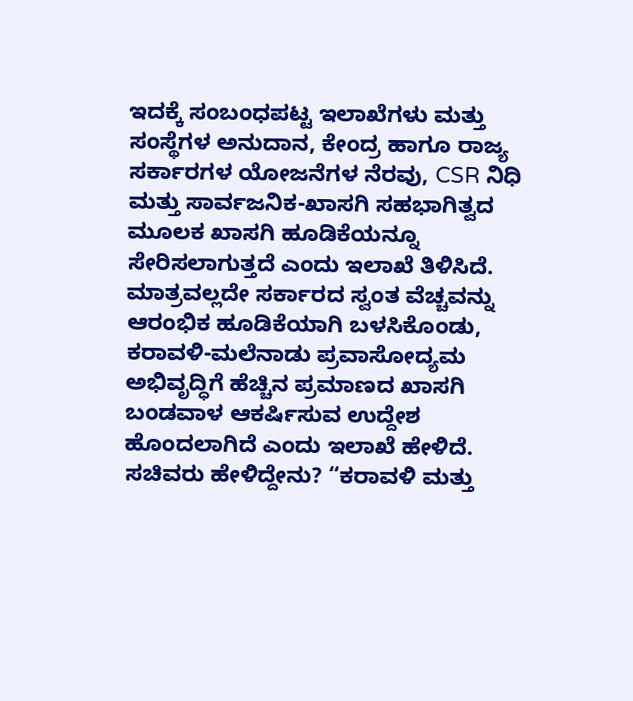ಇದಕ್ಕೆ ಸಂಬಂಧಪಟ್ಟ ಇಲಾಖೆಗಳು ಮತ್ತು ಸಂಸ್ಥೆಗಳ ಅನುದಾನ, ಕೇಂದ್ರ ಹಾಗೂ ರಾಜ್ಯ ಸರ್ಕಾರಗಳ ಯೋಜನೆಗಳ ನೆರವು, CSR ನಿಧಿ ಮತ್ತು ಸಾರ್ವಜನಿಕ-ಖಾಸಗಿ ಸಹಭಾಗಿತ್ವದ ಮೂಲಕ ಖಾಸಗಿ ಹೂಡಿಕೆಯನ್ನೂ ಸೇರಿಸಲಾಗುತ್ತದೆ ಎಂದು ಇಲಾಖೆ ತಿಳಿಸಿದೆ.
ಮಾತ್ರವಲ್ಲದೇ ಸರ್ಕಾರದ ಸ್ವಂತ ವೆಚ್ಚವನ್ನು ಆರಂಭಿಕ ಹೂಡಿಕೆಯಾಗಿ ಬಳಸಿಕೊಂಡು, ಕರಾವಳಿ-ಮಲೆನಾಡು ಪ್ರವಾಸೋದ್ಯಮ ಅಭಿವೃದ್ಧಿಗೆ ಹೆಚ್ಚಿನ ಪ್ರಮಾಣದ ಖಾಸಗಿ ಬಂಡವಾಳ ಆಕರ್ಷಿಸುವ ಉದ್ದೇಶ ಹೊಂದಲಾಗಿದೆ ಎಂದು ಇಲಾಖೆ ಹೇಳಿದೆ. ಸಚಿವರು ಹೇಳಿದ್ದೇನು? “ಕರಾವಳಿ ಮತ್ತು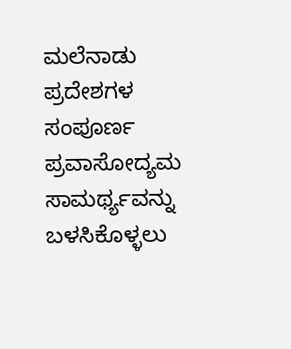ಮಲೆನಾಡು ಪ್ರದೇಶಗಳ ಸಂಪೂರ್ಣ ಪ್ರವಾಸೋದ್ಯಮ ಸಾಮರ್ಥ್ಯವನ್ನು ಬಳಸಿಕೊಳ್ಳಲು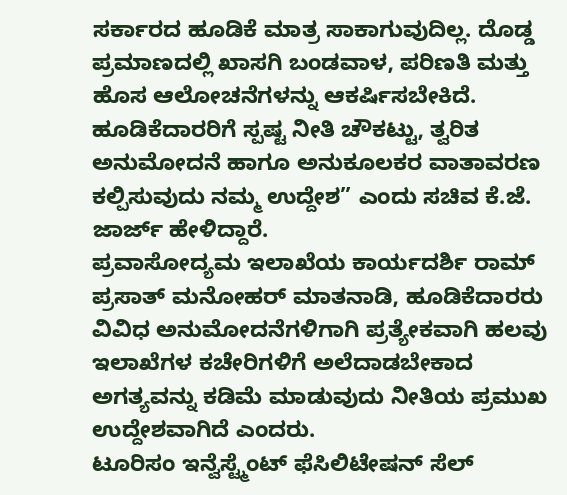ಸರ್ಕಾರದ ಹೂಡಿಕೆ ಮಾತ್ರ ಸಾಕಾಗುವುದಿಲ್ಲ. ದೊಡ್ಡ ಪ್ರಮಾಣದಲ್ಲಿ ಖಾಸಗಿ ಬಂಡವಾಳ, ಪರಿಣತಿ ಮತ್ತು ಹೊಸ ಆಲೋಚನೆಗಳನ್ನು ಆಕರ್ಷಿಸಬೇಕಿದೆ. ಹೂಡಿಕೆದಾರರಿಗೆ ಸ್ಪಷ್ಟ ನೀತಿ ಚೌಕಟ್ಟು, ತ್ವರಿತ ಅನುಮೋದನೆ ಹಾಗೂ ಅನುಕೂಲಕರ ವಾತಾವರಣ ಕಲ್ಪಿಸುವುದು ನಮ್ಮ ಉದ್ದೇಶ” ಎಂದು ಸಚಿವ ಕೆ.ಜೆ. ಜಾರ್ಜ್ ಹೇಳಿದ್ದಾರೆ.
ಪ್ರವಾಸೋದ್ಯಮ ಇಲಾಖೆಯ ಕಾರ್ಯದರ್ಶಿ ರಾಮ್ ಪ್ರಸಾತ್ ಮನೋಹರ್ ಮಾತನಾಡಿ, ಹೂಡಿಕೆದಾರರು ವಿವಿಧ ಅನುಮೋದನೆಗಳಿಗಾಗಿ ಪ್ರತ್ಯೇಕವಾಗಿ ಹಲವು ಇಲಾಖೆಗಳ ಕಚೇರಿಗಳಿಗೆ ಅಲೆದಾಡಬೇಕಾದ ಅಗತ್ಯವನ್ನು ಕಡಿಮೆ ಮಾಡುವುದು ನೀತಿಯ ಪ್ರಮುಖ ಉದ್ದೇಶವಾಗಿದೆ ಎಂದರು.
ಟೂರಿಸಂ ಇನ್ವೆಸ್ಟ್ಮೆಂಟ್ ಫೆಸಿಲಿಟೇಷನ್ ಸೆಲ್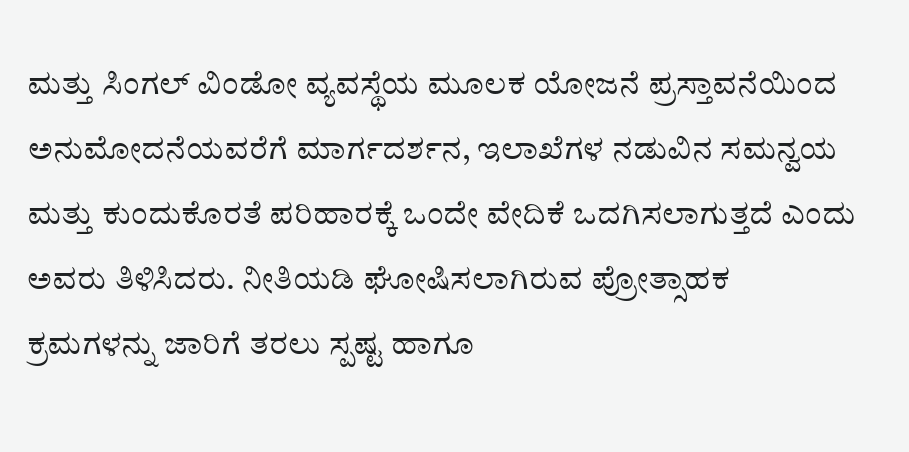ಮತ್ತು ಸಿಂಗಲ್ ವಿಂಡೋ ವ್ಯವಸ್ಥೆಯ ಮೂಲಕ ಯೋಜನೆ ಪ್ರಸ್ತಾವನೆಯಿಂದ ಅನುಮೋದನೆಯವರೆಗೆ ಮಾರ್ಗದರ್ಶನ, ಇಲಾಖೆಗಳ ನಡುವಿನ ಸಮನ್ವಯ ಮತ್ತು ಕುಂದುಕೊರತೆ ಪರಿಹಾರಕ್ಕೆ ಒಂದೇ ವೇದಿಕೆ ಒದಗಿಸಲಾಗುತ್ತದೆ ಎಂದು ಅವರು ತಿಳಿಸಿದರು. ನೀತಿಯಡಿ ಘೋಷಿಸಲಾಗಿರುವ ಪ್ರೋತ್ಸಾಹಕ ಕ್ರಮಗಳನ್ನು ಜಾರಿಗೆ ತರಲು ಸ್ಪಷ್ಟ ಹಾಗೂ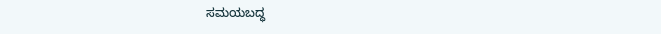ಸಮಯಬದ್ಧ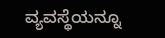ವ್ಯವಸ್ಥೆಯನ್ನೂ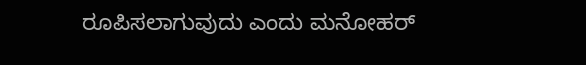ರೂಪಿಸಲಾಗುವುದು ಎಂದು ಮನೋಹರ್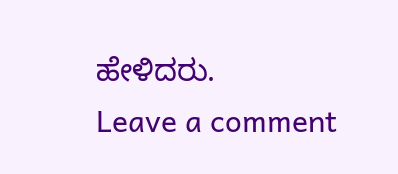ಹೇಳಿದರು.
Leave a comment